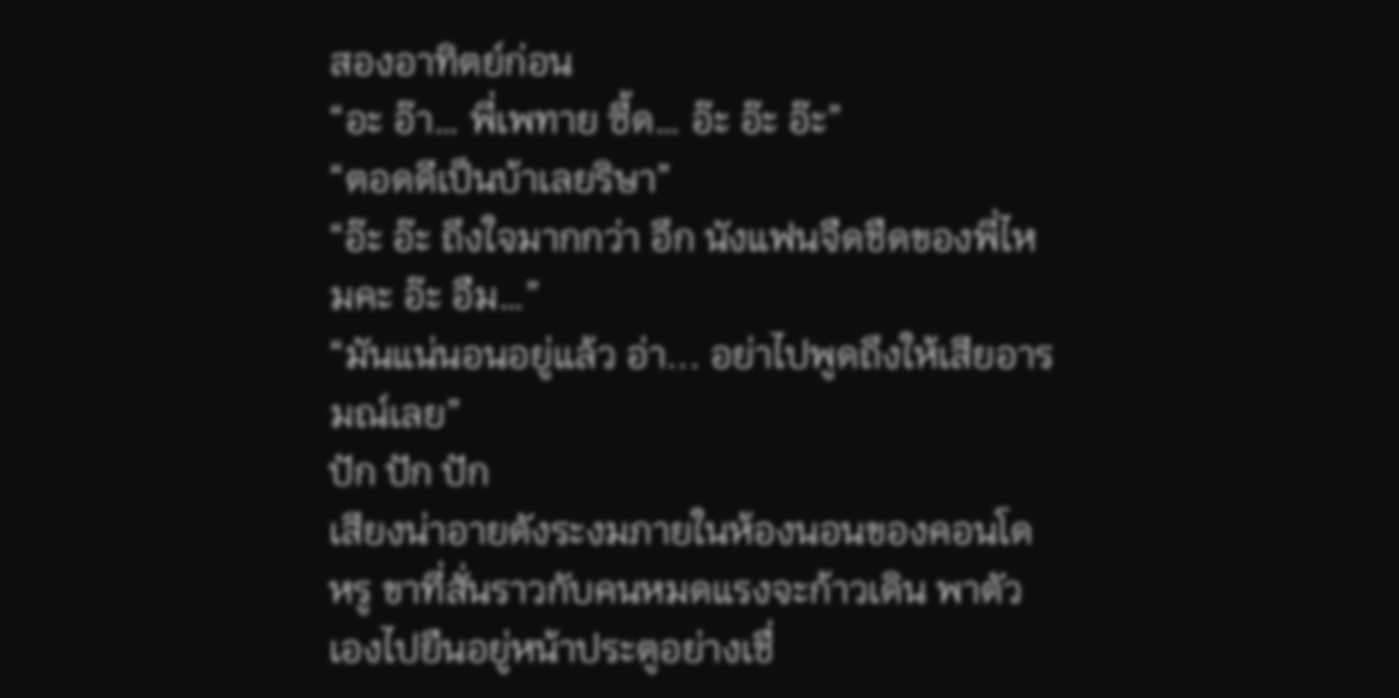สองอาทิตย์ก่อน
“อะ อ๊า… พี่เพทาย ซี้ด… อ๊ะ อ๊ะ อ๊ะ”
“ตอดดีเป็นบ้าเลยริษา”
“อ๊ะ อ๊ะ ถึงใจมากกว่า อึก นังแฟนจืดชืดของพี่ไหมคะ อ๊ะ อืม…”
“มันแน่นอนอยู่แล้ว อ่า... อย่าไปพูดถึงให้เสียอารมณ์เลย”
ปัก ปัก ปัก
เสียงน่าอายดังระงมภายในห้องนอนของคอนโดหรู ขาที่สั่นราวกับคนหมดแรงจะก้าวเดิน พาตัวเองไปยืนอยู่หน้าประตูอย่างเชื่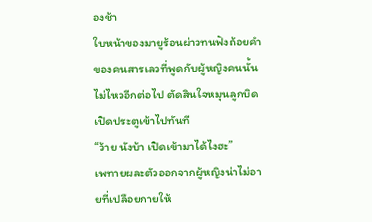องช้า
ใบหน้าของมายูร้อนผ่าวทนฟังถ้อยคำของคนสารเลวที่พูดกับผู้หญิงคนนั้นไม่ไหวอีกต่อไป ตัดสินใจหมุนลูกบิดเปิดประตูเข้าไปทันที
“ว้าย นังบ้า เปิดเข้ามาได้ไงฮะ”
เพทายผละตัวออกจากผู้หญิงน่าไม่อายที่เปลือยกายให้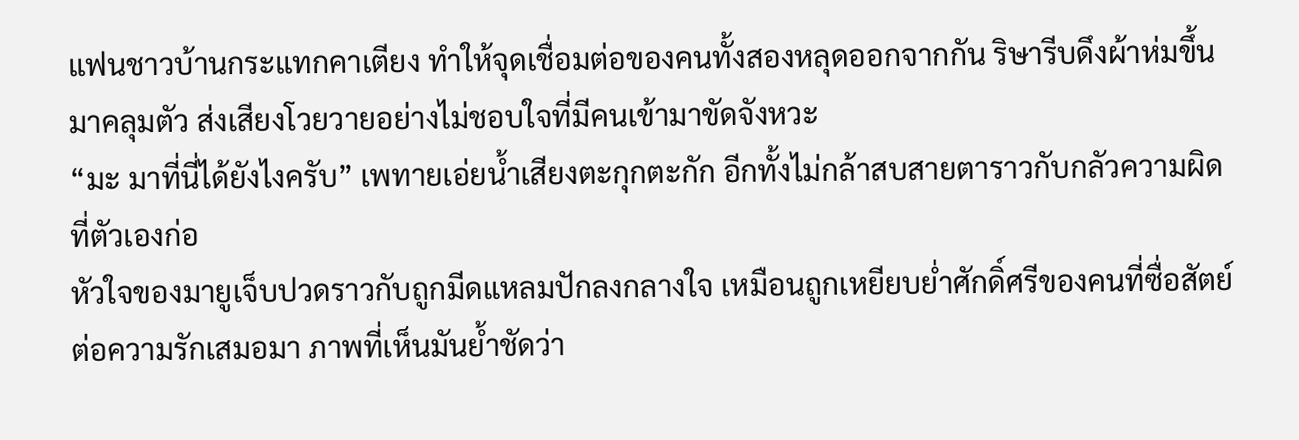แฟนชาวบ้านกระแทกคาเตียง ทำให้จุดเชื่อมต่อของคนทั้งสองหลุดออกจากกัน ริษารีบดึงผ้าห่มขึ้นมาคลุมตัว ส่งเสียงโวยวายอย่างไม่ชอบใจที่มีคนเข้ามาขัดจังหวะ
“มะ มาที่นี่ได้ยังไงครับ” เพทายเอ่ยน้ำเสียงตะกุกตะกัก อีกทั้งไม่กล้าสบสายตาราวกับกลัวความผิดที่ตัวเองก่อ
หัวใจของมายูเจ็บปวดราวกับถูกมีดแหลมปักลงกลางใจ เหมือนถูกเหยียบย่ำศักดิ์ศรีของคนที่ซื่อสัตย์ต่อความรักเสมอมา ภาพที่เห็นมันย้ำชัดว่า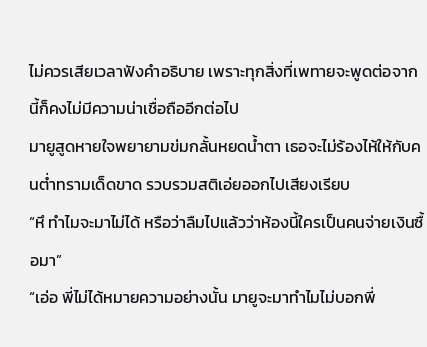ไม่ควรเสียเวลาฟังคำอธิบาย เพราะทุกสิ่งที่เพทายจะพูดต่อจากนี้ก็คงไม่มีความน่าเชื่อถืออีกต่อไป
มายูสูดหายใจพยายามข่มกลั้นหยดน้ำตา เธอจะไม่ร้องไห้ให้กับคนต่ำทรามเด็ดขาด รวบรวมสติเอ่ยออกไปเสียงเรียบ
“หึ ทำไมจะมาไม่ได้ หรือว่าลืมไปแล้วว่าห้องนี้ใครเป็นคนจ่ายเงินซื้อมา”
“เอ่อ พี่ไม่ได้หมายความอย่างนั้น มายูจะมาทำไมไม่บอกพี่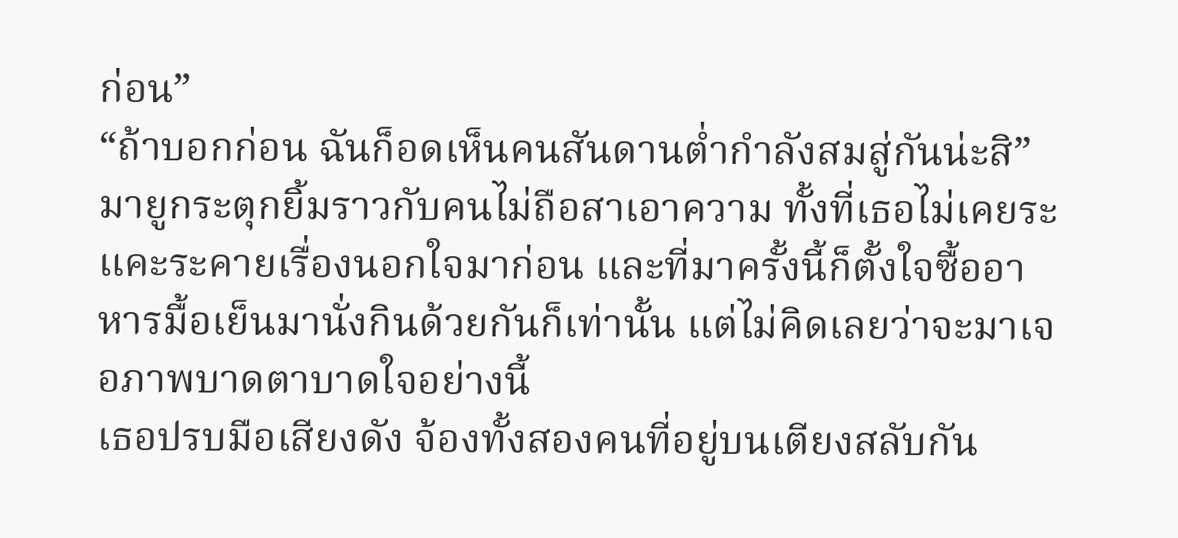ก่อน”
“ถ้าบอกก่อน ฉันก็อดเห็นคนสันดานต่ำกำลังสมสู่กันน่ะสิ”
มายูกระตุกยิ้มราวกับคนไม่ถือสาเอาความ ทั้งที่เธอไม่เคยระแคะระคายเรื่องนอกใจมาก่อน และที่มาครั้งนี้ก็ตั้งใจซื้ออาหารมื้อเย็นมานั่งกินด้วยกันก็เท่านั้น แต่ไม่คิดเลยว่าจะมาเจอภาพบาดตาบาดใจอย่างนี้
เธอปรบมือเสียงดัง จ้องทั้งสองคนที่อยู่บนเตียงสลับกัน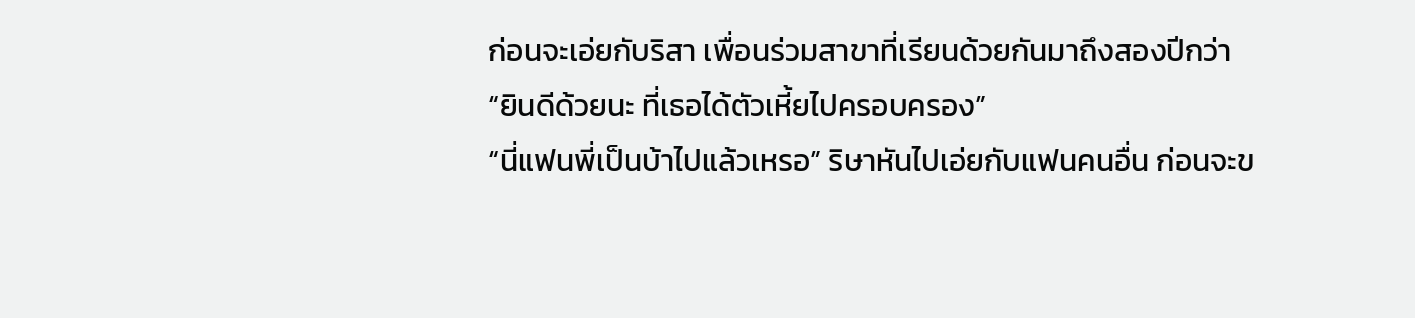ก่อนจะเอ่ยกับริสา เพื่อนร่วมสาขาที่เรียนด้วยกันมาถึงสองปีกว่า
“ยินดีด้วยนะ ที่เธอได้ตัวเหี้ยไปครอบครอง”
“นี่แฟนพี่เป็นบ้าไปแล้วเหรอ” ริษาหันไปเอ่ยกับแฟนคนอื่น ก่อนจะข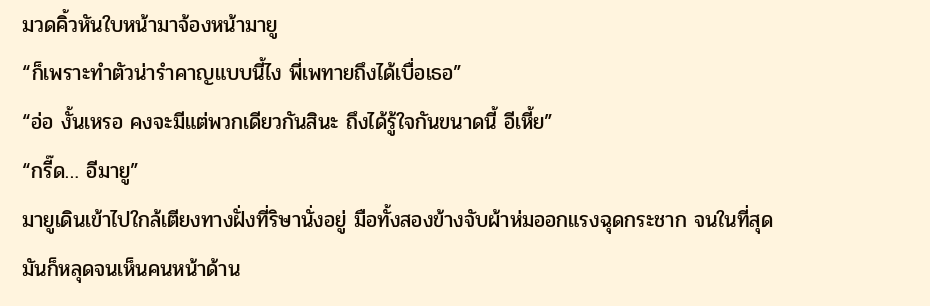มวดคิ้วหันใบหน้ามาจ้องหน้ามายู
“ก็เพราะทำตัวน่ารำคาญแบบนี้ไง พี่เพทายถึงได้เบื่อเธอ”
“อ่อ งั้นเหรอ คงจะมีแต่พวกเดียวกันสินะ ถึงได้รู้ใจกันขนาดนี้ อีเหี้ย”
“กรี๊ด… อีมายู”
มายูเดินเข้าไปใกล้เตียงทางฝั่งที่ริษานั่งอยู่ มือทั้งสองข้างจับผ้าห่มออกแรงฉุดกระชาก จนในที่สุดมันก็หลุดจนเห็นคนหน้าด้าน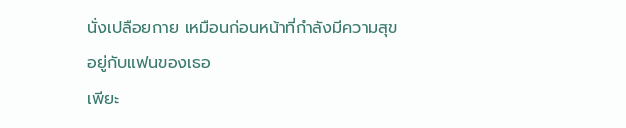นั่งเปลือยกาย เหมือนก่อนหน้าที่กำลังมีความสุขอยู่กับแฟนของเธอ
เพียะ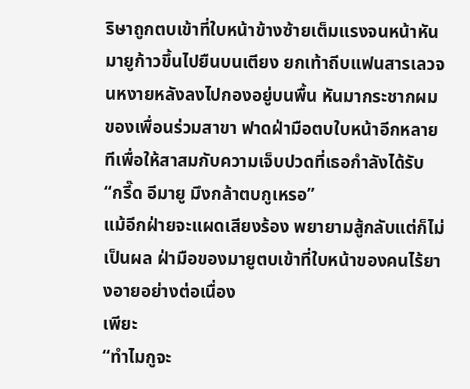ริษาถูกตบเข้าที่ใบหน้าข้างซ้ายเต็มแรงจนหน้าหัน มายูก้าวขึ้นไปยืนบนเตียง ยกเท้าถีบแฟนสารเลวจนหงายหลังลงไปกองอยู่บนพื้น หันมากระชากผมของเพื่อนร่วมสาขา ฟาดฝ่ามือตบใบหน้าอีกหลายทีเพื่อให้สาสมกับความเจ็บปวดที่เธอกำลังได้รับ
“กรี๊ด อีมายู มึงกล้าตบกูเหรอ”
แม้อีกฝ่ายจะแผดเสียงร้อง พยายามสู้กลับแต่ก็ไม่เป็นผล ฝ่ามือของมายูตบเข้าที่ใบหน้าของคนไร้ยางอายอย่างต่อเนื่อง
เพียะ
“ทำไมกูจะ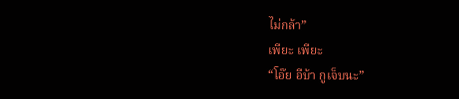ไม่กล้า”
เพียะ เพียะ
“โอ๊ย อีบ้า กูเจ็บนะ”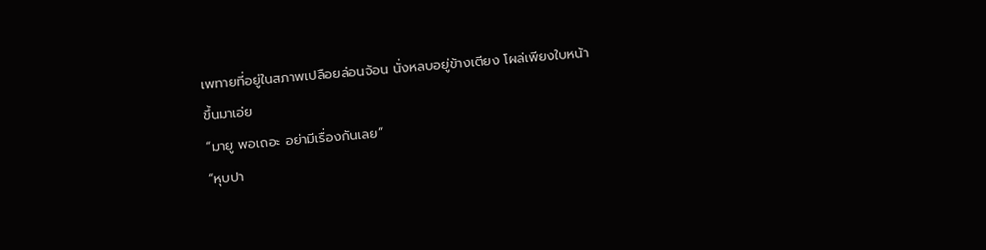เพทายที่อยู่ในสภาพเปลือยล่อนจ้อน นั่งหลบอยู่ข้างเตียง โผล่เพียงใบหน้าขึ้นมาเอ่ย
“มายู พอเถอะ อย่ามีเรื่องกันเลย”
“หุบปา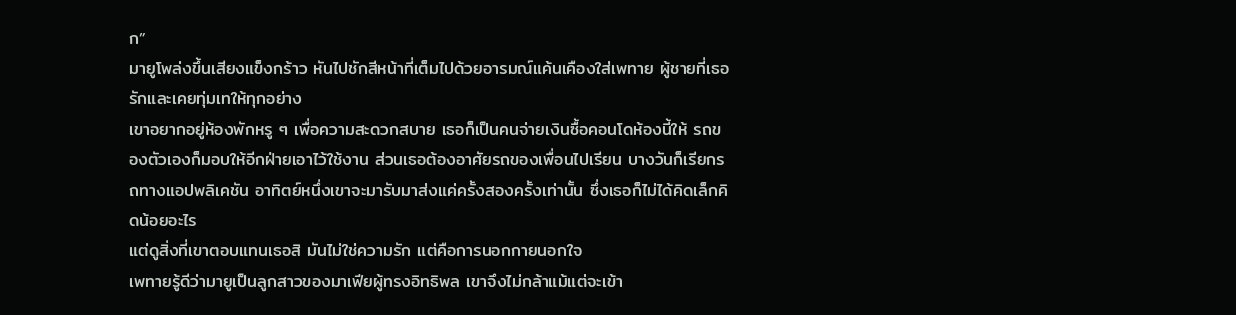ก”
มายูโพล่งขึ้นเสียงแข็งกร้าว หันไปชักสีหน้าที่เต็มไปด้วยอารมณ์แค้นเคืองใส่เพทาย ผู้ชายที่เธอรักและเคยทุ่มเทให้ทุกอย่าง
เขาอยากอยู่ห้องพักหรู ๆ เพื่อความสะดวกสบาย เธอก็เป็นคนจ่ายเงินซื้อคอนโดห้องนี้ให้ รถของตัวเองก็มอบให้อีกฝ่ายเอาไว้ใช้งาน ส่วนเธอต้องอาศัยรถของเพื่อนไปเรียน บางวันก็เรียกรถทางแอปพลิเคชัน อาทิตย์หนึ่งเขาจะมารับมาส่งแค่ครั้งสองครั้งเท่านั้น ซึ่งเธอก็ไม่ได้คิดเล็กคิดน้อยอะไร
แต่ดูสิ่งที่เขาตอบแทนเธอสิ มันไม่ใช่ความรัก แต่คือการนอกกายนอกใจ
เพทายรู้ดีว่ามายูเป็นลูกสาวของมาเฟียผู้ทรงอิทธิพล เขาจึงไม่กล้าแม้แต่จะเข้า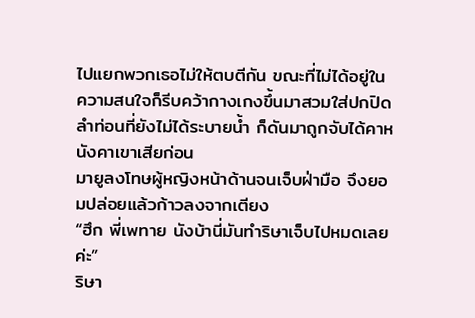ไปแยกพวกเธอไม่ให้ตบตีกัน ขณะที่ไม่ได้อยู่ในความสนใจก็รีบคว้ากางเกงขึ้นมาสวมใส่ปกปิดลำท่อนที่ยังไม่ได้ระบายน้ำ ก็ดันมาถูกจับได้คาหนังคาเขาเสียก่อน
มายูลงโทษผู้หญิงหน้าด้านจนเจ็บฝ่ามือ จึงยอมปล่อยแล้วก้าวลงจากเตียง
“ฮึก พี่เพทาย นังบ้านี่มันทำริษาเจ็บไปหมดเลยค่ะ”
ริษา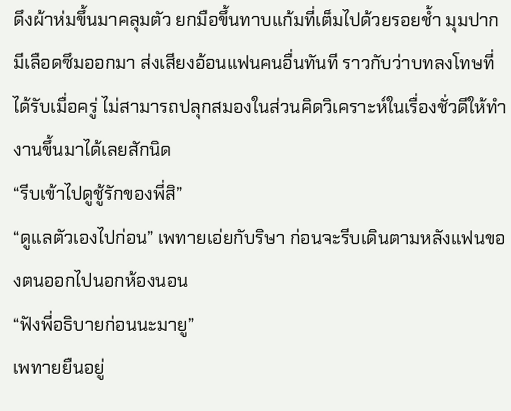ดึงผ้าห่มขึ้นมาคลุมตัว ยกมือขึ้นทาบแก้มที่เต็มไปด้วยรอยช้ำ มุมปากมีเลือดซึมออกมา ส่งเสียงอ้อนแฟนคนอื่นทันที ราวกับว่าบทลงโทษที่ได้รับเมื่อครู่ ไม่สามารถปลุกสมองในส่วนคิดวิเคราะห์ในเรื่องชั่วดีให้ทำงานขึ้นมาได้เลยสักนิด
“รีบเข้าไปดูชู้รักของพี่สิ”
“ดูแลตัวเองไปก่อน” เพทายเอ่ยกับริษา ก่อนจะรีบเดินตามหลังแฟนของตนออกไปนอกห้องนอน
“ฟังพี่อธิบายก่อนนะมายู”
เพทายยืนอยู่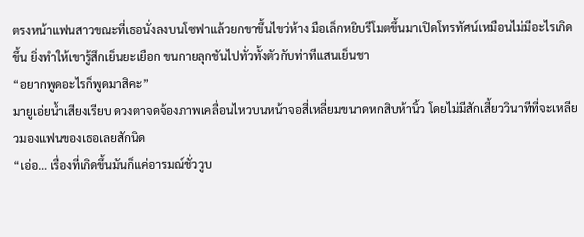ตรงหน้าแฟนสาวขณะที่เธอนั่งลงบนโซฟาแล้วยกขาขึ้นไขว่ห้าง มือเล็กหยิบรีโมตขึ้นมาเปิดโทรทัศน์เหมือนไม่มีอะไรเกิดขึ้น ยิ่งทำให้เขารู้สึกเย็นยะเยือก ขนกายลุกชันไปทั่วทั้งตัวกับท่าทีแสนเย็นชา
“อยากพูดอะไรก็พูดมาสิคะ”
มายูเอ่ยน้ำเสียงเรียบ ดวงตาจดจ้องภาพเคลื่อนไหวบนหน้าจอสี่เหลี่ยมขนาดหกสิบห้านิ้ว โดยไม่มีสักเสี้ยววินาทีที่จะเหลียวมองแฟนของเธอเลยสักนิด
“เอ่อ… เรื่องที่เกิดขึ้นมันก็แค่อารมณ์ชั่ววูบ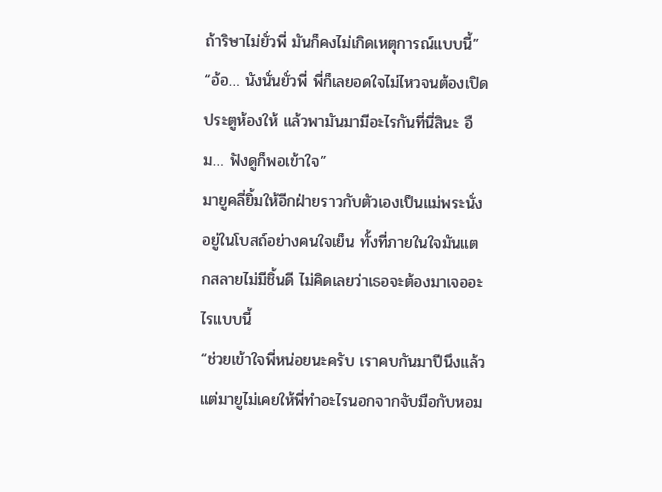ถ้าริษาไม่ยั่วพี่ มันก็คงไม่เกิดเหตุการณ์แบบนี้”
“อ้อ… นังนั่นยั่วพี่ พี่ก็เลยอดใจไม่ไหวจนต้องเปิดประตูห้องให้ แล้วพามันมามีอะไรกันที่นี่สินะ อืม… ฟังดูก็พอเข้าใจ”
มายูคลี่ยิ้มให้อีกฝ่ายราวกับตัวเองเป็นแม่พระนั่งอยู่ในโบสถ์อย่างคนใจเย็น ทั้งที่ภายในใจมันแตกสลายไม่มีชิ้นดี ไม่คิดเลยว่าเธอจะต้องมาเจออะไรแบบนี้
“ช่วยเข้าใจพี่หน่อยนะครับ เราคบกันมาปีนึงแล้ว แต่มายูไม่เคยให้พี่ทำอะไรนอกจากจับมือกับหอม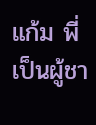แก้ม พี่เป็นผู้ชา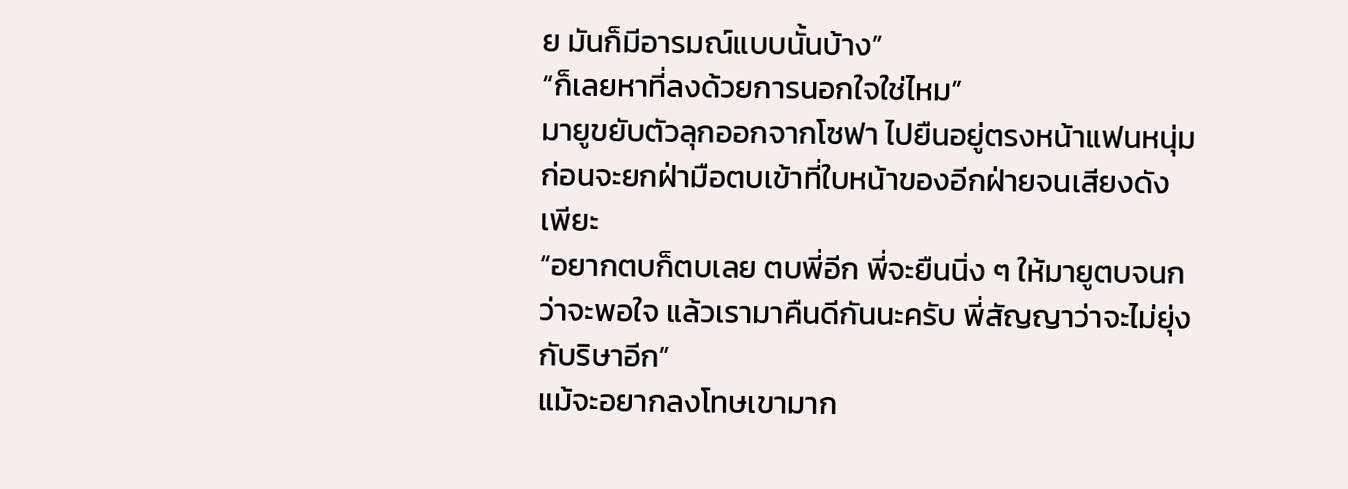ย มันก็มีอารมณ์แบบนั้นบ้าง”
“ก็เลยหาที่ลงด้วยการนอกใจใช่ไหม”
มายูขยับตัวลุกออกจากโซฟา ไปยืนอยู่ตรงหน้าแฟนหนุ่ม ก่อนจะยกฝ่ามือตบเข้าที่ใบหน้าของอีกฝ่ายจนเสียงดัง
เพียะ
“อยากตบก็ตบเลย ตบพี่อีก พี่จะยืนนิ่ง ๆ ให้มายูตบจนกว่าจะพอใจ แล้วเรามาคืนดีกันนะครับ พี่สัญญาว่าจะไม่ยุ่งกับริษาอีก”
แม้จะอยากลงโทษเขามาก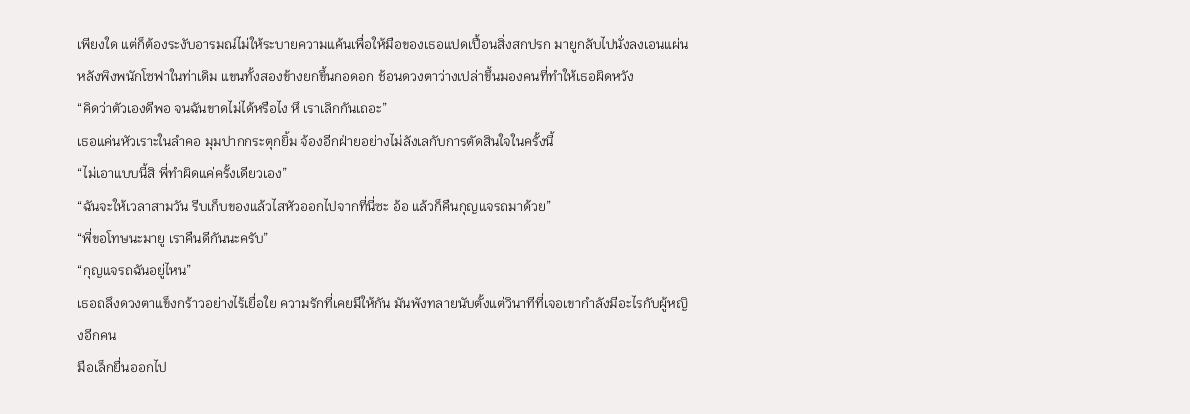เพียงใด แต่ก็ต้องระงับอารมณ์ไม่ให้ระบายความแค้นเพื่อให้มือของเธอแปดเปื้อนสิ่งสกปรก มายูกลับไปนั่งลงเอนแผ่นหลังพิงพนักโซฟาในท่าเดิม แขนทั้งสองข้างยกขึ้นกอดอก ช้อนดวงตาว่างเปล่าขึ้นมองคนที่ทำให้เธอผิดหวัง
“คิดว่าตัวเองดีพอ จนฉันขาดไม่ได้หรือไง หึ เราเลิกกันเถอะ”
เธอแค่นหัวเราะในลำคอ มุมปากกระตุกยิ้ม จ้องอีกฝ่ายอย่างไม่ลังเลกับการตัดสินใจในครั้งนี้
“ไม่เอาแบบนี้สิ พี่ทำผิดแค่ครั้งเดียวเอง”
“ฉันจะให้เวลาสามวัน รีบเก็บของแล้วไสหัวออกไปจากที่นี่ซะ อ้อ แล้วก็คืนกุญแจรถมาด้วย”
“พี่ขอโทษนะมายู เราคืนดีกันนะครับ”
“กุญแจรถฉันอยู่ไหน”
เธอถลึงดวงตาแข็งกร้าวอย่างไร้เยื่อใย ความรักที่เคยมีให้กัน มันพังทลายนับตั้งแต่วินาทีที่เจอเขากำลังมีอะไรกับผู้หญิงอีกคน
มือเล็กยื่นออกไป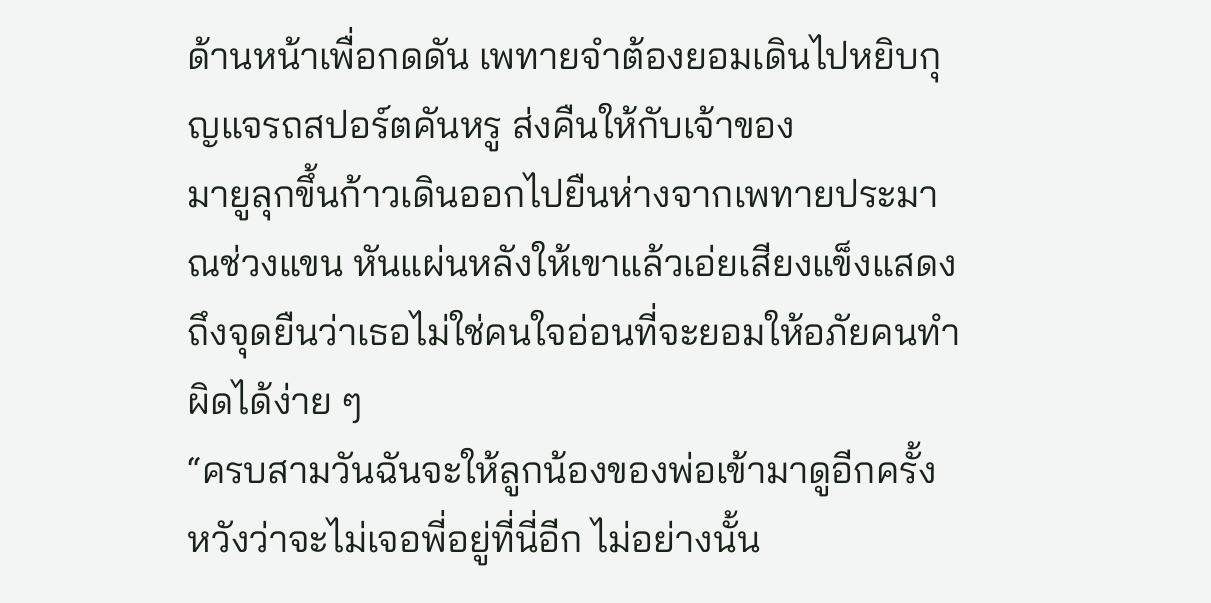ด้านหน้าเพื่อกดดัน เพทายจำต้องยอมเดินไปหยิบกุญแจรถสปอร์ตคันหรู ส่งคืนให้กับเจ้าของ
มายูลุกขึ้นก้าวเดินออกไปยืนห่างจากเพทายประมาณช่วงแขน หันแผ่นหลังให้เขาแล้วเอ่ยเสียงแข็งแสดงถึงจุดยืนว่าเธอไม่ใช่คนใจอ่อนที่จะยอมให้อภัยคนทำผิดได้ง่าย ๆ
“ครบสามวันฉันจะให้ลูกน้องของพ่อเข้ามาดูอีกครั้ง หวังว่าจะไม่เจอพี่อยู่ที่นี่อีก ไม่อย่างนั้น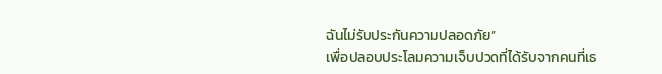ฉันไม่รับประกันความปลอดภัย”
เพื่อปลอบประโลมความเจ็บปวดที่ได้รับจากคนที่เธ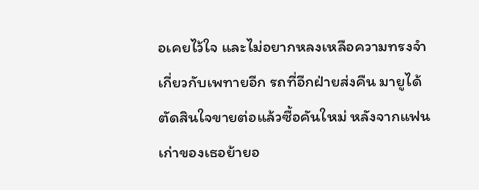อเคยไว้ใจ และไม่อยากหลงเหลือความทรงจำเกี่ยวกับเพทายอีก รถที่อีกฝ่ายส่งคืน มายูได้ตัดสินใจขายต่อแล้วซื้อคันใหม่ หลังจากแฟนเก่าของเธอย้ายอ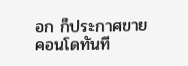อก ก็ประกาศขายคอนโดทันที